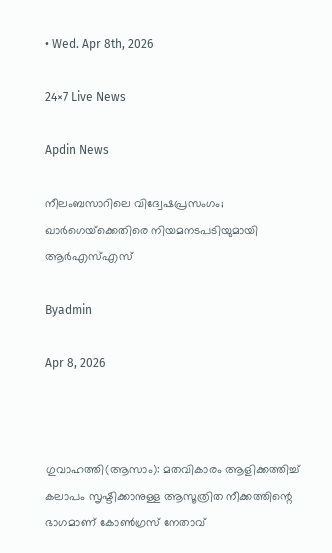• Wed. Apr 8th, 2026

24×7 Live News

Apdin News

നീലംബസാറിലെ വിദ്വേഷപ്രസംഗം; ഖാര്‍ഗെയ്‌ക്കെതിരെ നിയമനടപടിയുമായി ആര്‍എസ്എസ്

Byadmin

Apr 8, 2026



ഗുവാഹത്തി(ആസാം): മതവികാരം ആളിക്കത്തിച്ച് കലാപം സൃഷ്ടിക്കാനുള്ള ആസൂത്രിത നീക്കത്തിന്റെ ഭാഗമാണ് കോണ്‍ഗ്രസ് നേതാവ്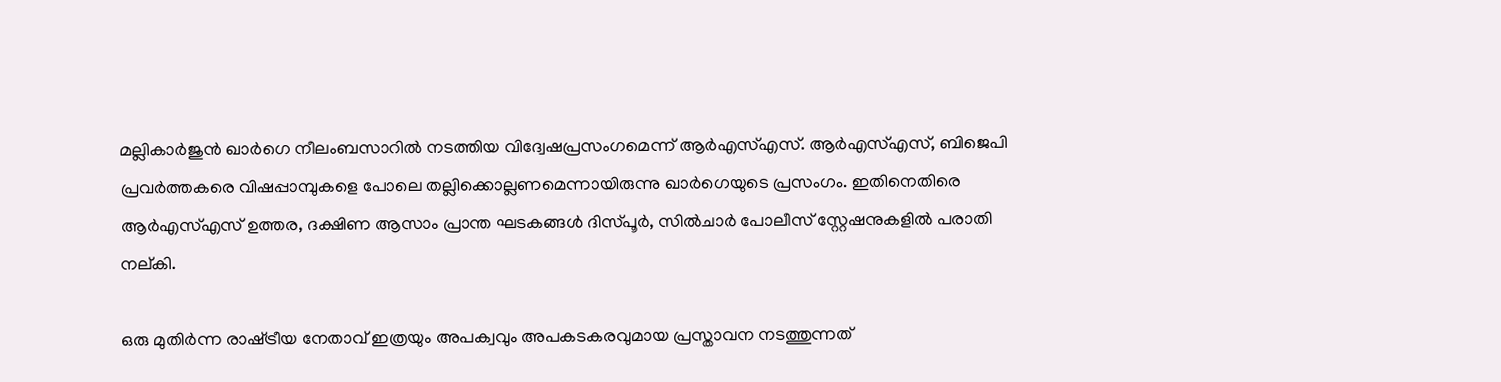മല്ലികാര്‍ജുന്‍ ഖാര്‍ഗെ നീലംബസാറില്‍ നടത്തിയ വിദ്വേഷപ്രസംഗമെന്ന് ആര്‍എസ്എസ്. ആര്‍എസ്എസ്, ബിജെപി പ്രവര്‍ത്തകരെ വിഷപ്പാമ്പുകളെ പോലെ തല്ലിക്കൊല്ലണമെന്നായിരുന്നു ഖാര്‍ഗെയുടെ പ്രസംഗം. ഇതിനെതിരെ ആര്‍എസ്എസ് ഉത്തര, ദക്ഷിണ ആസാം പ്രാന്ത ഘടകങ്ങള്‍ ദിസ്പൂര്‍, സില്‍ചാര്‍ പോലീസ് സ്റ്റേഷനുകളില്‍ പരാതി നല്കി.

ഒരു മുതിര്‍ന്ന രാഷ്‌ട്രീയ നേതാവ് ഇത്രയും അപക്വവും അപകടകരവുമായ പ്രസ്താവന നടത്തുന്നത്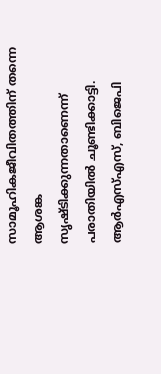സാമൂഹികജീവിതത്തിന് തന്നെ ആശങ്ക സൃഷ്ടിക്കുന്നതാണെന്ന് പരാതിയില്‍ ചൂണ്ടിക്കാട്ടി. ആര്‍എസ്എസ്, ബിജെപി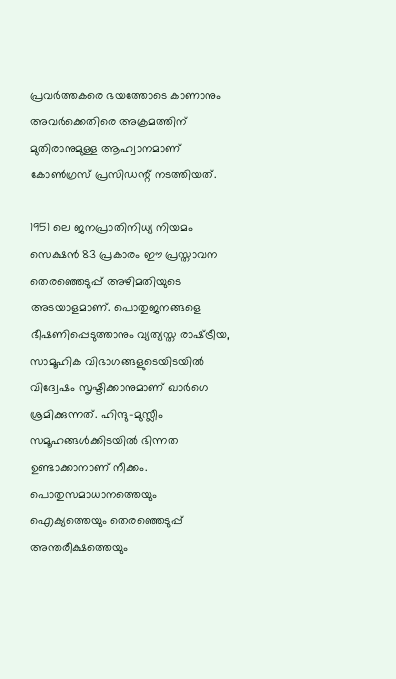പ്രവര്‍ത്തകരെ ഭയത്തോടെ കാണാനും അവര്‍ക്കെതിരെ അക്രമത്തിന് മുതിരാനുമുള്ള ആഹ്വാനമാണ് കോണ്‍ഗ്രസ് പ്രസിഡന്റ് നടത്തിയത്.

1951 ലെ ജനപ്രാതിനിധ്യ നിയമം സെക്ഷന്‍ 83 പ്രകാരം ഈ പ്രസ്താവന തെരഞ്ഞെടുപ്പ് അഴിമതിയുടെ അടയാളമാണ്. പൊതുജനങ്ങളെ ഭീഷണിപ്പെടുത്താനും വ്യത്യസ്ത രാഷ്‌ട്രീയ, സാമൂഹിക വിഭാഗങ്ങളുടെയിടയില്‍ വിദ്വേഷം സൃഷ്ടിക്കാനുമാണ് ഖാര്‍ഗെ ശ്രമിക്കുന്നത്. ഹിന്ദു-മുസ്ലീം സമൂഹങ്ങള്‍ക്കിടയില്‍ ഭിന്നത ഉണ്ടാക്കാനാണ് നീക്കം. പൊതുസമാധാനത്തെയും ഐക്യത്തെയും തെരഞ്ഞെടുപ്പ് അന്തരീക്ഷത്തെയും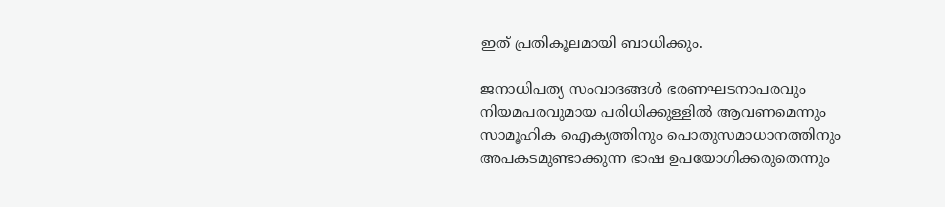ഇത് പ്രതികൂലമായി ബാധിക്കും.

ജനാധിപത്യ സംവാദങ്ങള്‍ ഭരണഘടനാപരവും നിയമപരവുമായ പരിധിക്കുള്ളില്‍ ആവണമെന്നും സാമൂഹിക ഐക്യത്തിനും പൊതുസമാധാനത്തിനും അപകടമുണ്ടാക്കുന്ന ഭാഷ ഉപയോഗിക്കരുതെന്നും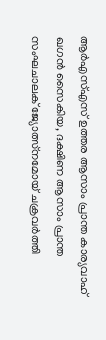ആര്‍എസ്എസ് ഉത്തര ആസാം പ്രാന്ത കാര്യവാഹ് ഖഗന്‍ സൈകിയ, ദക്ഷിണ ആസാം പ്രാന്ത സംഘചാലക് ജ്യോത്സ്‌നമോയ് ചക്രവര്‍ത്തി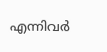എന്നിവര്‍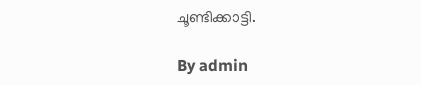ചൂണ്ടിക്കാട്ടി.

By admin